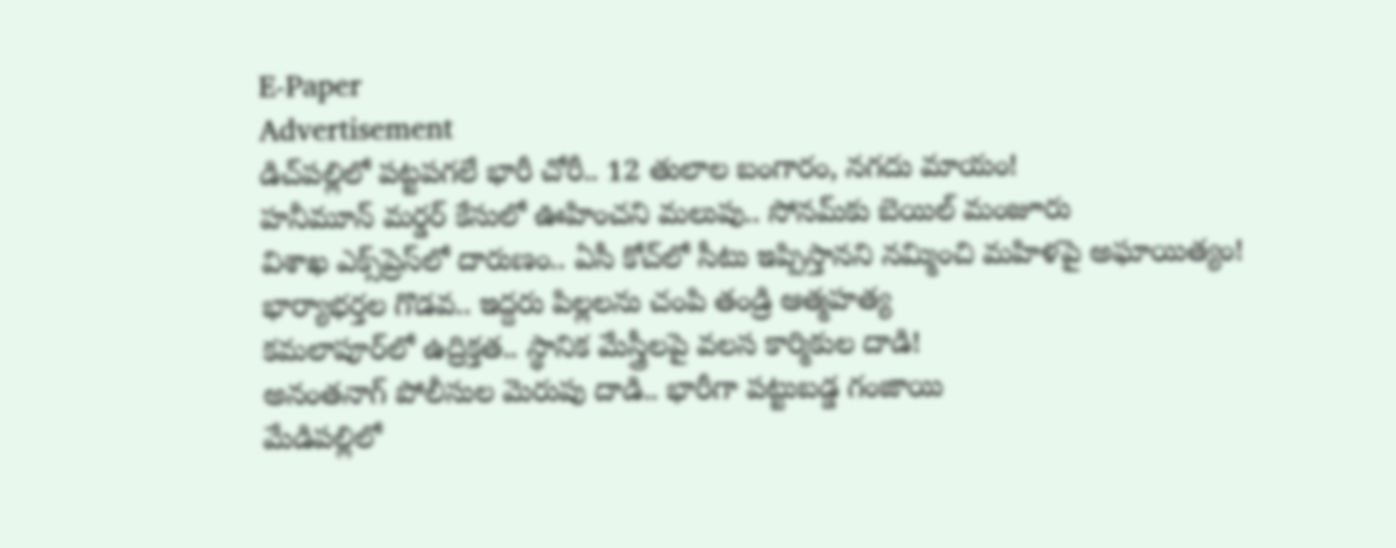E-Paper
Advertisement
డిచ్‌పల్లిలో పట్టపగలే భారీ చోరీ.. 12 తులాల బంగారం, నగదు మాయం!
హనీమూన్ మర్డర్ కేసులో ఊహించని మలుపు.. సోనమ్‌కు బెయిల్ మంజూరు
విశాఖ ఎక్స్‌ప్రెస్‌లో దారుణం.. ఏసీ కోచ్‌లో సీటు ఇప్పిస్తానని నమ్మించి మహిళపై అఘాయిత్యం!
భార్యాభర్తల గొడవ.. ఇద్దరు పిల్లలను చంపి తండ్రి ఆత్మహత్య
కమలాపూర్‌లో ఉద్రిక్తత.. స్థానిక మేస్త్రీలపై వలస కార్మికుల దాడి!
అనంతనాగ్ పోలీసుల మెరుపు దాడి.. భారీగా పట్టుబడ్డ గంజాయి
మేడిపల్లిలో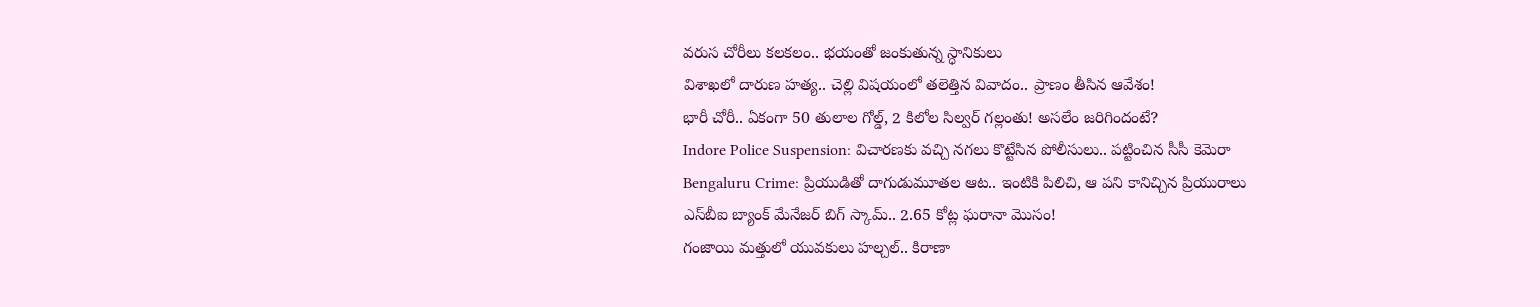వరుస చోరీలు కలకలం.. భయంతో జంకుతున్న స్ధానికులు
విశాఖలో దారుణ హత్య.. చెల్లి విషయంలో తలెత్తిన వివాదం.. ప్రాణం తీసిన ఆవేశం!
భారీ చోరీ.. ఏకంగా 50 తులాల గోల్డ్, 2 కిలోల సిల్వర్ గల్లంతు! అసలేం జరిగిందంటే?
Indore Police Suspension: విచారణకు వచ్చి నగలు కొట్టేసిన పోలీసులు.. పట్టించిన సీసీ కెమెరా
Bengaluru Crime: ప్రియుడితో దాగుడుమూతల ఆట.. ఇంటికి పిలిచి, ఆ పని కానిచ్చిన ప్రియురాలు
ఎస్‌బీఐ బ్యాంక్ మేనేజర్ బిగ్ స్కామ్.. 2.65 కోట్ల ఘరానా మొసం!
గంజాయి మత్తులో యువకులు హల్చల్.. కిరాణా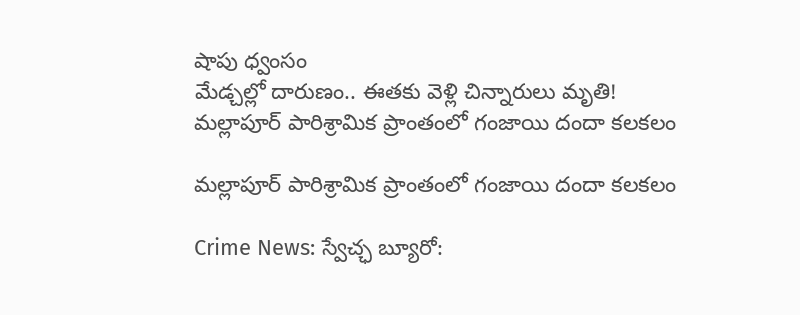షాపు ధ్వంసం
మేడ్చల్లో దారుణం.. ఈతకు వెళ్లి చిన్నారులు మృతి!
మల్లాపూర్ పారిశ్రామిక ప్రాంతంలో గంజాయి దందా కలకలం

మల్లాపూర్ పారిశ్రామిక ప్రాంతంలో గంజాయి దందా కలకలం

Crime News: స్వేచ్ఛ బ్యూరో: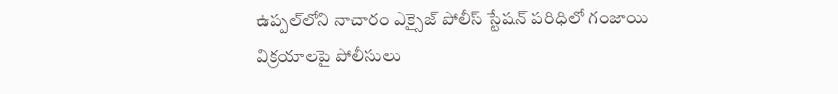ఉప్పల్‌లోని నాచారం ఎక్సైజ్ పోలీస్ స్టేషన్ పరిధిలో గంజాయి విక్రయాలపై పోలీసులు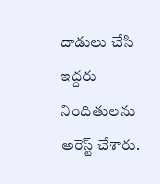దాడులు చేసి ఇద్దరు నిందితులను అరెస్ట్ చేశారు.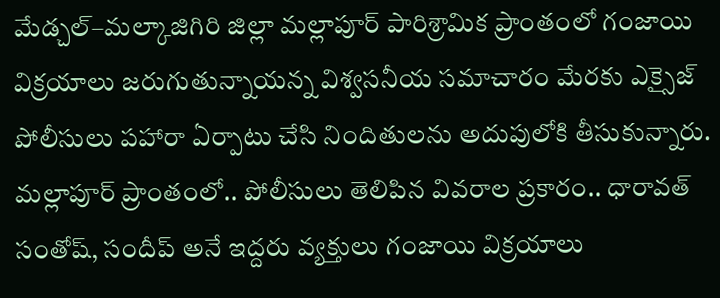మేడ్చల్–మల్కాజిగిరి జిల్లా మల్లాపూర్ పారిశ్రామిక ప్రాంతంలో గంజాయి విక్రయాలు జరుగుతున్నాయన్న విశ్వసనీయ సమాచారం మేరకు ఎక్సైజ్ పోలీసులు పహారా ఏర్పాటు చేసి నిందితులను అదుపులోకి తీసుకున్నారు. మల్లాపూర్ ప్రాంతంలో.. పోలీసులు తెలిపిన వివరాల ప్రకారం.. ధారావత్ సంతోష్, సందీప్ అనే ఇద్దరు వ్యక్తులు గంజాయి విక్రయాలు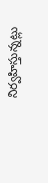నిర్వహిస్తున్నట్లు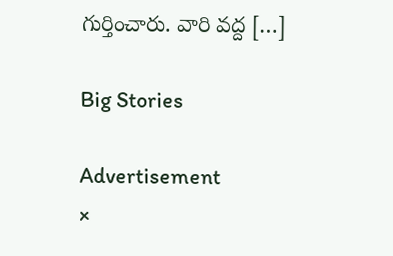గుర్తించారు. వారి వద్ద […]

Big Stories

Advertisement
×